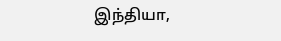இந்தியா,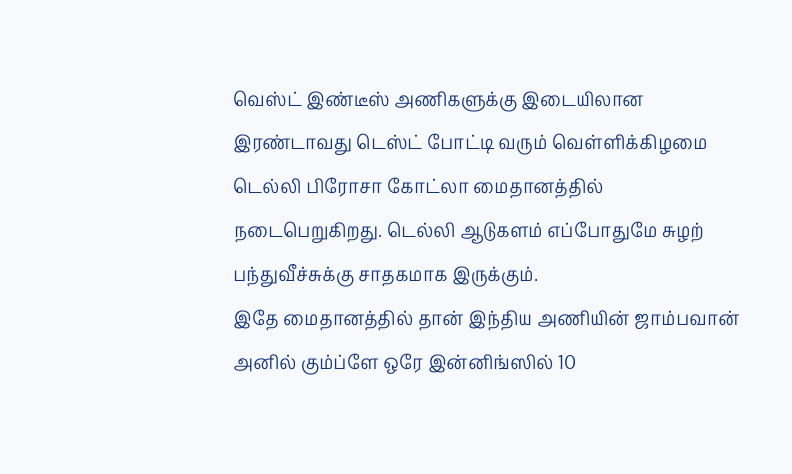வெஸ்ட் இண்டீஸ் அணிகளுக்கு இடையிலான இரண்டாவது டெஸ்ட் போட்டி வரும் வெள்ளிக்கிழமை டெல்லி பிரோசா கோட்லா மைதானத்தில் நடைபெறுகிறது. டெல்லி ஆடுகளம் எப்போதுமே சுழற் பந்துவீச்சுக்கு சாதகமாக இருக்கும்.
இதே மைதானத்தில் தான் இந்திய அணியின் ஜாம்பவான் அனில் கும்ப்ளே ஒரே இன்னிங்ஸில் 10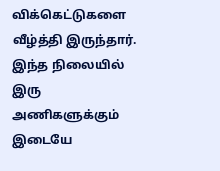விக்கெட்டுகளை வீழ்த்தி இருந்தார். இந்த நிலையில் இரு அணிகளுக்கும் இடையே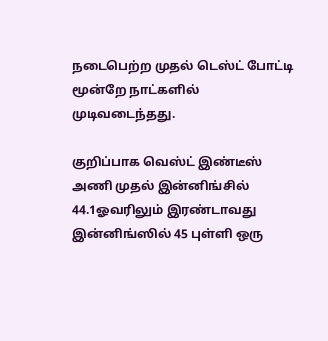நடைபெற்ற முதல் டெஸ்ட் போட்டி மூன்றே நாட்களில் முடிவடைந்தது.

குறிப்பாக வெஸ்ட் இண்டீஸ் அணி முதல் இன்னிங்சில் 44.1ஓவரிலும் இரண்டாவது இன்னிங்ஸில் 45 புள்ளி ஒரு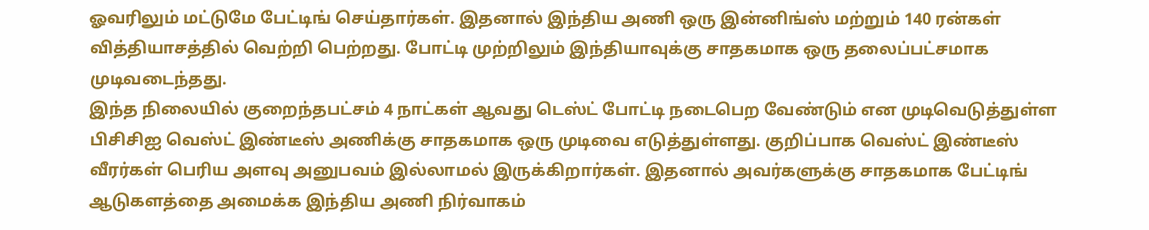ஓவரிலும் மட்டுமே பேட்டிங் செய்தார்கள். இதனால் இந்திய அணி ஒரு இன்னிங்ஸ் மற்றும் 140 ரன்கள் வித்தியாசத்தில் வெற்றி பெற்றது. போட்டி முற்றிலும் இந்தியாவுக்கு சாதகமாக ஒரு தலைப்பட்சமாக முடிவடைந்தது.
இந்த நிலையில் குறைந்தபட்சம் 4 நாட்கள் ஆவது டெஸ்ட் போட்டி நடைபெற வேண்டும் என முடிவெடுத்துள்ள பிசிசிஐ வெஸ்ட் இண்டீஸ் அணிக்கு சாதகமாக ஒரு முடிவை எடுத்துள்ளது. குறிப்பாக வெஸ்ட் இண்டீஸ் வீரர்கள் பெரிய அளவு அனுபவம் இல்லாமல் இருக்கிறார்கள். இதனால் அவர்களுக்கு சாதகமாக பேட்டிங் ஆடுகளத்தை அமைக்க இந்திய அணி நிர்வாகம்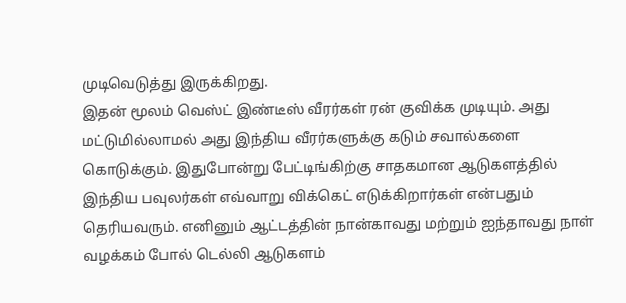முடிவெடுத்து இருக்கிறது.
இதன் மூலம் வெஸ்ட் இண்டீஸ் வீரர்கள் ரன் குவிக்க முடியும். அது மட்டுமில்லாமல் அது இந்திய வீரர்களுக்கு கடும் சவால்களை கொடுக்கும். இதுபோன்று பேட்டிங்கிற்கு சாதகமான ஆடுகளத்தில் இந்திய பவுலர்கள் எவ்வாறு விக்கெட் எடுக்கிறார்கள் என்பதும் தெரியவரும். எனினும் ஆட்டத்தின் நான்காவது மற்றும் ஐந்தாவது நாள் வழக்கம் போல் டெல்லி ஆடுகளம்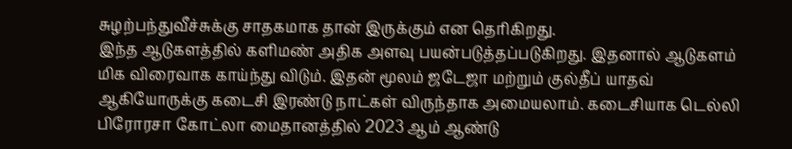சுழற்பந்துவீச்சுக்கு சாதகமாக தான் இருக்கும் என தெரிகிறது.
இந்த ஆடுகளத்தில் களிமண் அதிக அளவு பயன்படுத்தப்படுகிறது. இதனால் ஆடுகளம் மிக விரைவாக காய்ந்து விடும். இதன் மூலம் ஜடேஜா மற்றும் குல்தீப் யாதவ் ஆகியோருக்கு கடைசி இரண்டு நாட்கள் விருந்தாக அமையலாம். கடைசியாக டெல்லி பிரோரசா கோட்லா மைதானத்தில் 2023 ஆம் ஆண்டு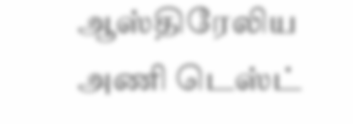ஆஸ்திரேலிய அணி டெஸ்ட்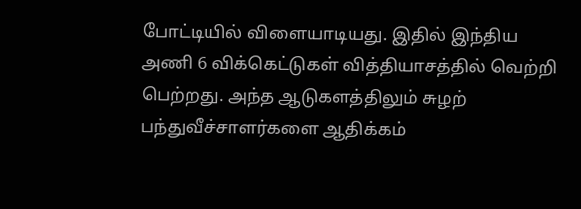போட்டியில் விளையாடியது. இதில் இந்திய அணி 6 விக்கெட்டுகள் வித்தியாசத்தில் வெற்றி பெற்றது. அந்த ஆடுகளத்திலும் சுழற் பந்துவீச்சாளர்களை ஆதிக்கம்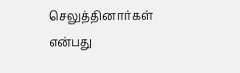செலுத்தினார்கள் என்பது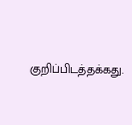குறிப்பிடத்தக்கது.